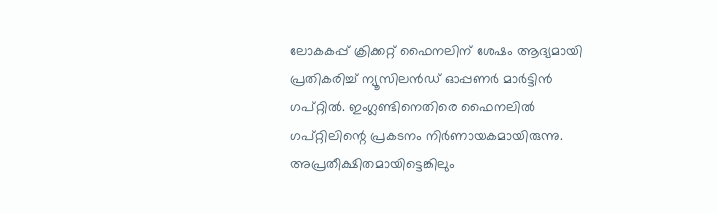ലോകകപ്പ് ക്രിക്കറ്റ് ഫൈനലിന് ശേഷം ആദ്യമായി പ്രതികരിച്ച് ന്യൂസിലന്‍ഡ് ഓപ്പണര്‍ മാര്‍ട്ടിന്‍ ഗപ്റ്റില്‍. ഇംഗ്ലണ്ടിനെതിരെ ഫൈനലില്‍ ഗപ്റ്റിലിന്റെ പ്രകടനം നിര്‍ണായകമായിരുന്നു. അപ്രതീക്ഷിതമായിട്ടെങ്കിലും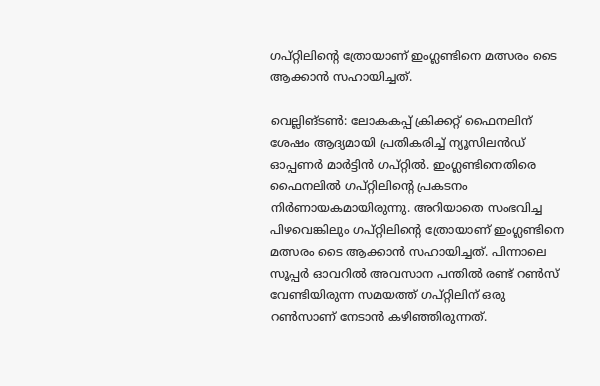ഗപ്റ്റിലിന്റെ ത്രോയാണ് ഇംഗ്ലണ്ടിനെ മത്സരം ടൈ ആക്കാന്‍ സഹായിച്ചത്.

വെല്ലിങ്ടണ്‍: ലോകകപ്പ് ക്രിക്കറ്റ് ഫൈനലിന് ശേഷം ആദ്യമായി പ്രതികരിച്ച് ന്യൂസിലന്‍ഡ് ഓപ്പണര്‍ മാര്‍ട്ടിന്‍ ഗപ്റ്റില്‍. ഇംഗ്ലണ്ടിനെതിരെ ഫൈനലില്‍ ഗപ്റ്റിലിന്റെ പ്രകടനം നിര്‍ണായകമായിരുന്നു. അറിയാതെ സംഭവിച്ച പിഴവെങ്കിലും ഗപ്റ്റിലിന്റെ ത്രോയാണ് ഇംഗ്ലണ്ടിനെ മത്സരം ടൈ ആക്കാന്‍ സഹായിച്ചത്. പിന്നാലെ സൂപ്പര്‍ ഓവറില്‍ അവസാന പന്തില്‍ രണ്ട് റണ്‍സ് വേണ്ടിയിരുന്ന സമയത്ത് ഗപ്റ്റിലിന് ഒരു റണ്‍സാണ് നേടാന്‍ കഴിഞ്ഞിരുന്നത്.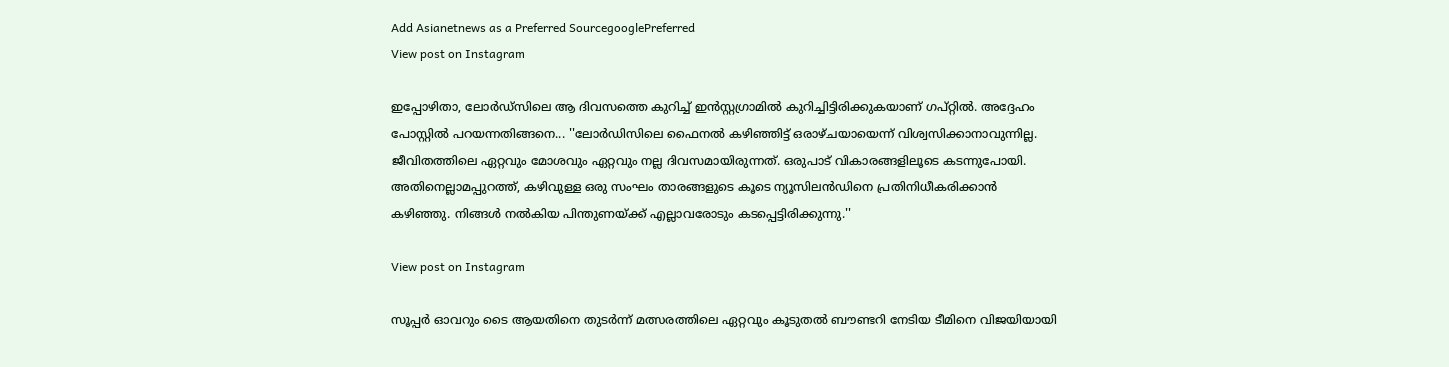Add Asianetnews as a Preferred SourcegooglePreferred
View post on Instagram

ഇപ്പോഴിതാ, ലോര്‍ഡ്‌സിലെ ആ ദിവസത്തെ കുറിച്ച് ഇന്‍സ്റ്റഗ്രാമില്‍ കുറിച്ചിട്ടിരിക്കുകയാണ് ഗപ്റ്റില്‍. അദ്ദേഹം പോസ്റ്റില്‍ പറയന്നതിങ്ങനെ... ''ലോര്‍ഡിസിലെ ഫൈനല്‍ കഴിഞ്ഞിട്ട് ഒരാഴ്ചയായെന്ന് വിശ്വസിക്കാനാവുന്നില്ല. ജീവിതത്തിലെ ഏറ്റവും മോശവും ഏറ്റവും നല്ല ദിവസമായിരുന്നത്. ഒരുപാട് വികാരങ്ങളിലൂടെ കടന്നുപോയി. അതിനെല്ലാമപ്പുറത്ത്, കഴിവുള്ള ഒരു സംഘം താരങ്ങളുടെ കൂടെ ന്യൂസിലന്‍ഡിനെ പ്രതിനിധീകരിക്കാന്‍ കഴിഞ്ഞു. നിങ്ങള്‍ നല്‍കിയ പിന്തുണയ്ക്ക് എല്ലാവരോടും കടപ്പെട്ടിരിക്കുന്നു.''

View post on Instagram

സൂപ്പര്‍ ഓവറും ടൈ ആയതിനെ തുടര്‍ന്ന് മത്സരത്തിലെ ഏറ്റവും കൂടുതല്‍ ബൗണ്ടറി നേടിയ ടീമിനെ വിജയിയായി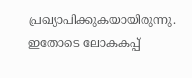പ്രഖ്യാപിക്കുകയായിരുന്നു. ഇതോടെ ലോകകപ്പ്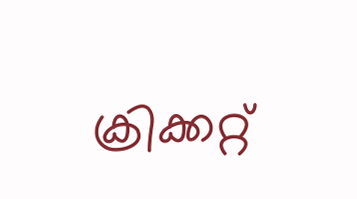ക്രിക്കറ്റ്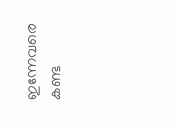ഇന്നേവരെ കണ്ട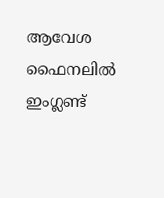ആവേശ ഫൈനലില്‍ ഇംഗ്ലണ്ട്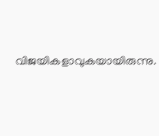വിജയികളാവുകയായിരുന്നു.